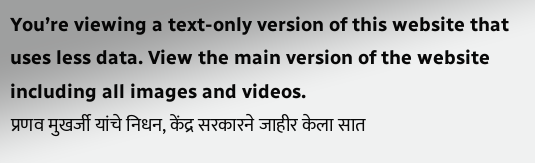You’re viewing a text-only version of this website that uses less data. View the main version of the website including all images and videos.
प्रणव मुखर्जी यांचे निधन, केंद्र सरकारने जाहीर केला सात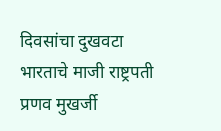दिवसांचा दुखवटा
भारताचे माजी राष्ट्रपती प्रणव मुखर्जी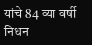यांचे 84 व्या वर्षी निधन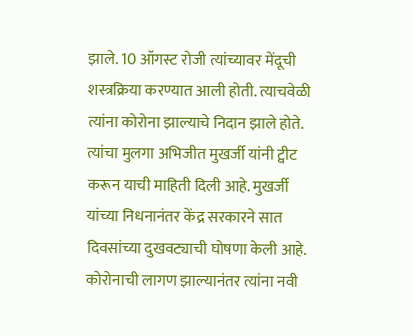झाले. 10 ऑगस्ट रोजी त्यांच्यावर मेंदूची शस्त्रक्रिया करण्यात आली होती. त्याचवेळी त्यांना कोरोना झाल्याचे निदान झाले होते.
त्यांचा मुलगा अभिजीत मुखर्जी यांनी ट्वीट करून याची माहिती दिली आहे. मुखर्जी यांच्या निधनानंतर केंद्र सरकारने सात दिवसांच्या दुखवट्याची घोषणा केली आहे.
कोरोनाची लागण झाल्यानंतर त्यांना नवी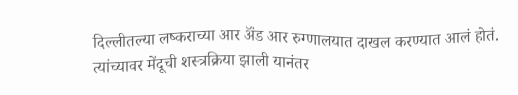दिल्लीतल्या लष्कराच्या आर ॲंड आर रुग्णालयात दाखल करण्यात आलं होतं.
त्यांच्यावर मेंदूची शस्त्रक्रिया झाली यानंतर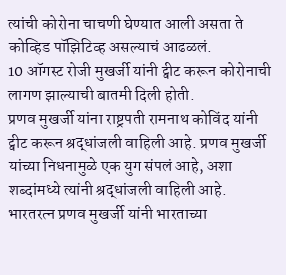त्यांची कोरोना चाचणी घेण्यात आली असता ते कोव्हिड पॉझिटिव्ह असल्याचं आढळलं.
10 ऑगस्ट रोजी मुखर्जी यांनी ट्वीट करून कोरोनाची लागण झाल्याची बातमी दिली होती.
प्रणव मुखर्जी यांना राष्ट्रपती रामनाथ कोविंद यांनी ट्वीट करून श्रद्धांजली वाहिली आहे. प्रणव मुखर्जी यांच्या निधनामुळे एक युग संपलं आहे, अशा शब्दांमध्ये त्यांनी श्रद्धांजली वाहिली आहे.
भारतरत्न प्रणव मुखर्जी यांनी भारताच्या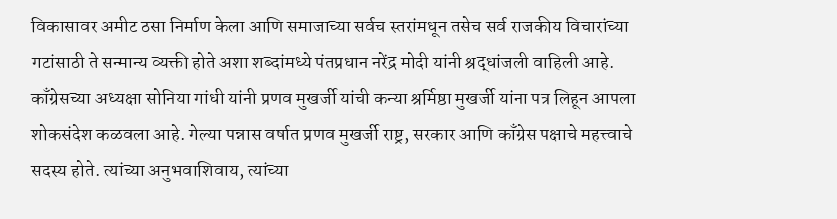विकासावर अमीट ठसा निर्माण केला आणि समाजाच्या सर्वच स्तरांमधून तसेच सर्व राजकीय विचारांच्या गटांसाठी ते सन्मान्य व्यक्ती होते अशा शब्दांमध्ये पंतप्रधान नरेंद्र मोदी यांनी श्रद्धांजली वाहिली आहे.
काँग्रेसच्या अध्यक्षा सोनिया गांधी यांनी प्रणव मुखर्जी यांची कन्या श्रर्मिष्ठा मुखर्जी यांना पत्र लिहून आपला शोकसंदेश कळवला आहे. गेल्या पन्नास वर्षात प्रणव मुखर्जी राष्ट्र, सरकार आणि काँग्रेस पक्षाचे महत्त्वाचे सदस्य होते. त्यांच्या अनुभवाशिवाय, त्यांच्या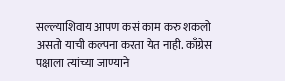सल्ल्याशिवाय आपण कसं काम करु शकलो असतो याची कल्पना करता येत नाही. काँग्रेस पक्षाला त्यांच्या जाण्याने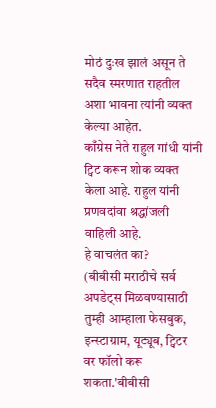मोठं दुःख झालं असून ते सदैव स्मरणात राहतील अशा भावना त्यांनी व्यक्त केल्या आहेत.
काँग्रेस नेते राहुल गांधी यांनी ट्विट करून शोक व्यक्त केला आहे. राहुल यांनी प्रणवदांवा श्रद्धांजली वाहिली आहे.
हे वाचलंत का?
(बीबीसी मराठीचे सर्व अपडेट्स मिळवण्यासाठी तुम्ही आम्हाला फेसबुक, इन्स्टाग्राम, यूट्यूब, ट्विटर वर फॉलो करू शकता.'बीबीसी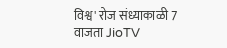विश्व' रोज संध्याकाळी 7 वाजता JioTV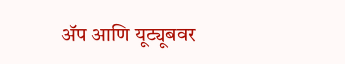ॲप आणि यूट्यूबवर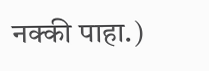नक्की पाहा.)